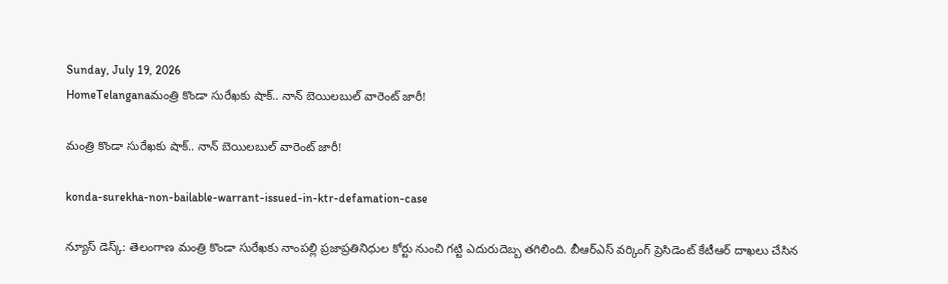Sunday, July 19, 2026
HomeTelanganaమంత్రి కొండా సురేఖకు షాక్.. నాన్ బెయిలబుల్ వారెంట్ జారీ!

మంత్రి కొండా సురేఖకు షాక్.. నాన్ బెయిలబుల్ వారెంట్ జారీ!

konda-surekha-non-bailable-warrant-issued-in-ktr-defamation-case

న్యూస్ డెస్క్: తెలంగాణ మంత్రి కొండా సురేఖకు నాంపల్లి ప్రజాప్రతినిధుల కోర్టు నుంచి గట్టి ఎదురుదెబ్బ తగిలింది. బీఆర్ఎస్ వర్కింగ్ ప్రెసిడెంట్ కేటీఆర్ దాఖలు చేసిన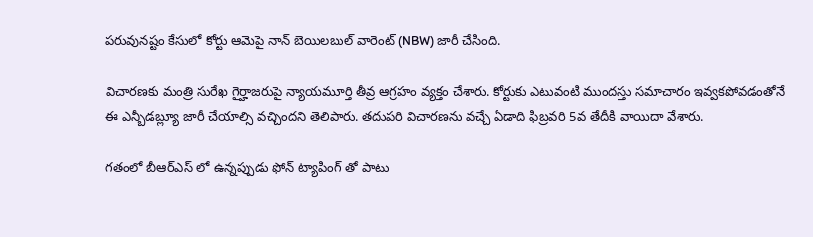పరువునష్టం కేసులో కోర్టు ఆమెపై నాన్ బెయిలబుల్ వారెంట్ (NBW) జారీ చేసింది.

విచారణకు మంత్రి సురేఖ గైర్హాజరుపై న్యాయమూర్తి తీవ్ర ఆగ్రహం వ్యక్తం చేశారు. కోర్టుకు ఎటువంటి ముందస్తు సమాచారం ఇవ్వకపోవడంతోనే ఈ ఎన్బీడబ్ల్యూ జారీ చేయాల్సి వచ్చిందని తెలిపారు. తదుపరి విచారణను వచ్చే ఏడాది ఫిబ్రవరి 5వ తేదీకి వాయిదా వేశారు.

గతంలో బీఆర్ఎస్ లో ఉన్నప్పుడు ఫోన్ ట్యాపింగ్ తో పాటు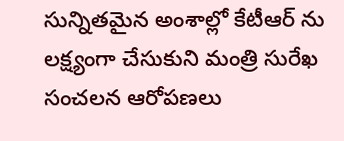సున్నితమైన అంశాల్లో కేటీఆర్ ను లక్ష్యంగా చేసుకుని మంత్రి సురేఖ సంచలన ఆరోపణలు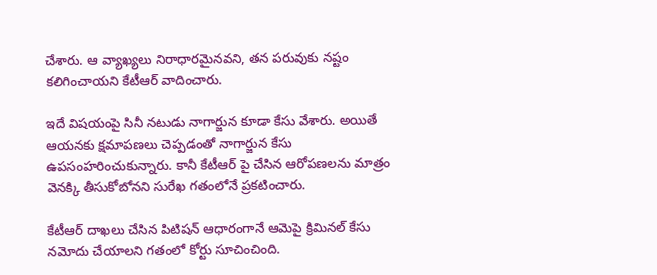చేశారు. ఆ వ్యాఖ్యలు నిరాధారమైనవని, తన పరువుకు నష్టం కలిగించాయని కేటీఆర్ వాదించారు.

ఇదే విషయంపై సినీ నటుడు నాగార్జున కూడా కేసు వేశారు. అయితే ఆయనకు క్షమాపణలు చెప్పడంతో నాగార్జున కేసు ఉపసంహరించుకున్నారు. కానీ కేటీఆర్ పై చేసిన ఆరోపణలను మాత్రం వెనక్కి తీసుకోబోనని సురేఖ గతంలోనే ప్రకటించారు.

కేటీఆర్ దాఖలు చేసిన పిటిషన్ ఆధారంగానే ఆమెపై క్రిమినల్ కేసు నమోదు చేయాలని గతంలో కోర్టు సూచించింది.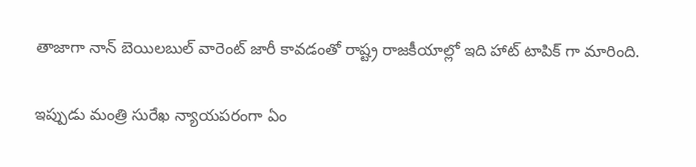తాజాగా నాన్ బెయిలబుల్ వారెంట్ జారీ కావడంతో రాష్ట్ర రాజకీయాల్లో ఇది హాట్ టాపిక్ గా మారింది.

ఇప్పుడు మంత్రి సురేఖ న్యాయపరంగా ఏం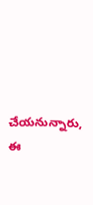చేయనున్నారు, ఈ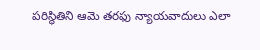పరిస్థితిని ఆమె తరఫు న్యాయవాదులు ఎలా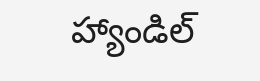హ్యాండిల్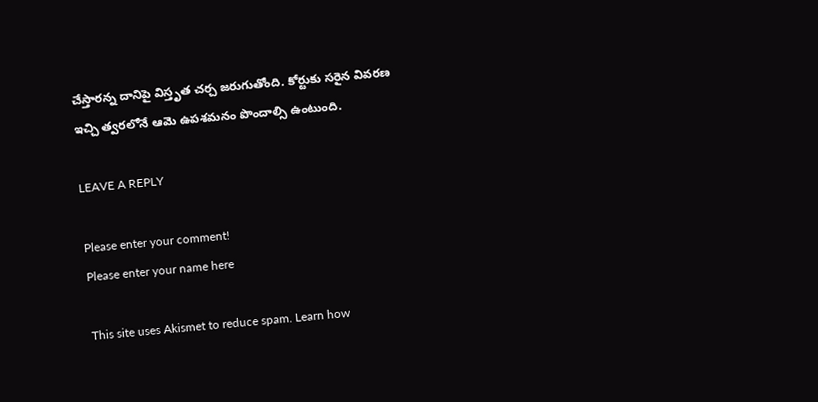చేస్తారన్న దానిపై విస్తృత చర్చ జరుగుతోంది. కోర్టుకు సరైన వివరణ ఇచ్చి త్వరలోనే ఆమె ఉపశమనం పొందాల్సి ఉంటుంది.

LEAVE A REPLY

Please enter your comment!
Please enter your name here

This site uses Akismet to reduce spam. Learn how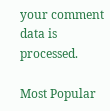your comment data is processed.

Most Popular